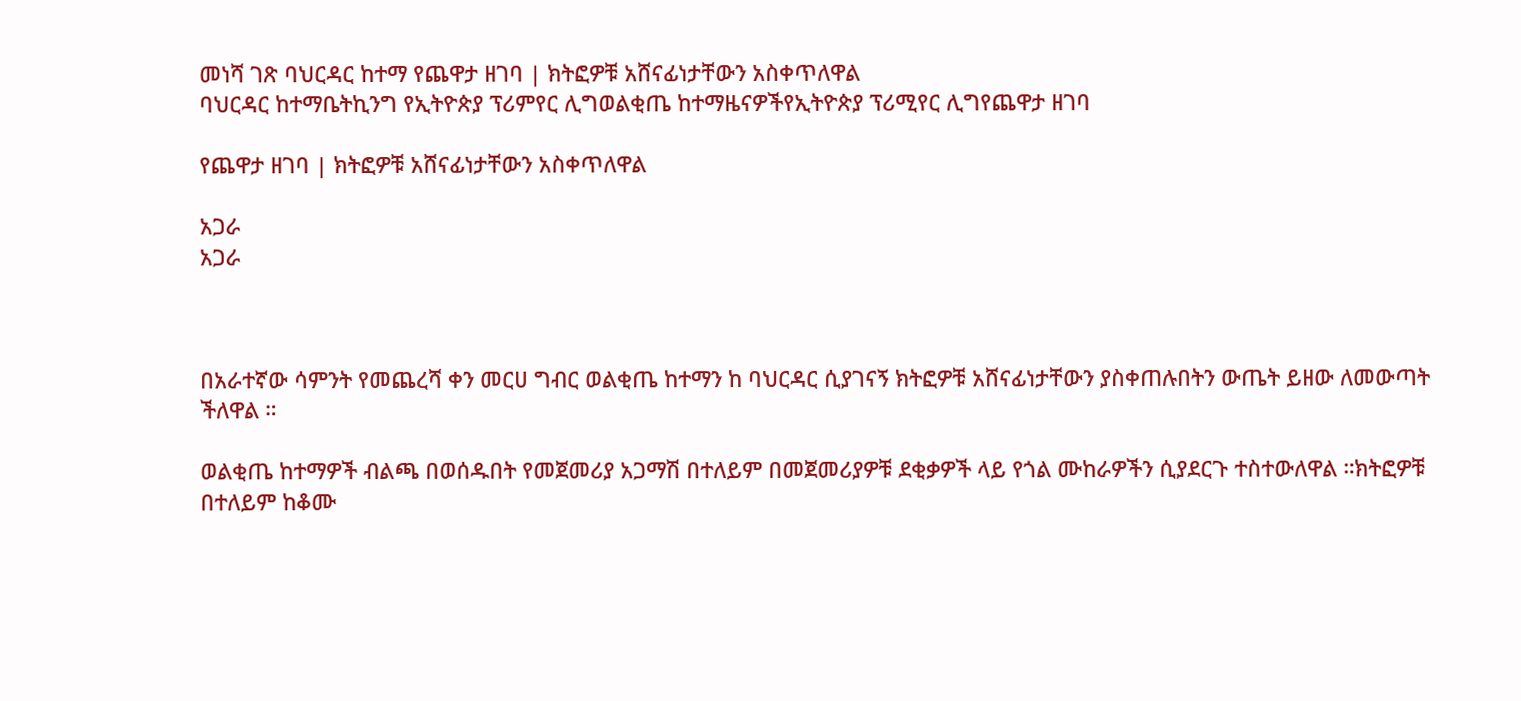መነሻ ገጽ ባህርዳር ከተማ የጨዋታ ዘገባ | ክትፎዎቹ አሸናፊነታቸውን አስቀጥለዋል
ባህርዳር ከተማቤትኪንግ የኢትዮጵያ ፕሪምየር ሊግወልቂጤ ከተማዜናዎችየኢትዮጵያ ፕሪሚየር ሊግየጨዋታ ዘገባ

የጨዋታ ዘገባ | ክትፎዎቹ አሸናፊነታቸውን አስቀጥለዋል

አጋራ
አጋራ



በአራተኛው ሳምንት የመጨረሻ ቀን መርሀ ግብር ወልቂጤ ከተማን ከ ባህርዳር ሲያገናኝ ክትፎዎቹ አሸናፊነታቸውን ያስቀጠሉበትን ውጤት ይዘው ለመውጣት ችለዋል ።

ወልቂጤ ከተማዎች ብልጫ በወሰዱበት የመጀመሪያ አጋማሽ በተለይም በመጀመሪያዎቹ ደቂቃዎች ላይ የጎል ሙከራዎችን ሲያደርጉ ተስተውለዋል ።ክትፎዎቹ በተለይም ከቆሙ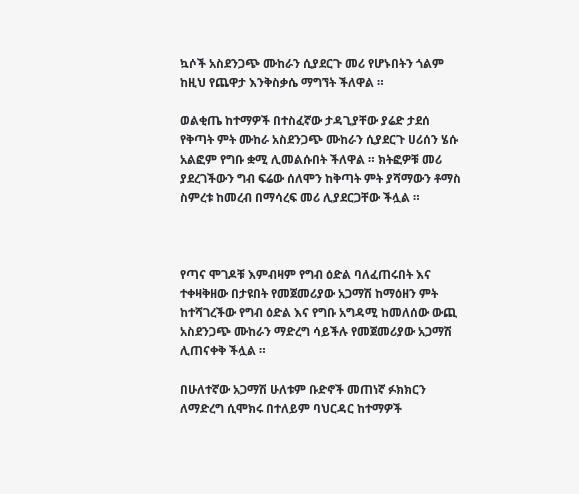ኳሶች አስደንጋጭ ሙከራን ሲያደርጉ መሪ የሆኑበትን ጎልም ከዚህ የጨዋታ እንቅስቃሴ ማግኘት ችለዋል ።

ወልቂጤ ከተማዎች በተስፈኛው ታዳጊያቸው ያሬድ ታደሰ የቅጣት ምት ሙከራ አስደንጋጭ ሙከራን ሲያደርጉ ሀሪሰን ሄሱ አልፎም የግቡ ቋሚ ሊመልሱበት ችለዋል ። ክትፎዎቹ መሪ ያደረገችውን ግብ ፍሬው ሰለሞን ከቅጣት ምት ያሻማውን ቶማስ ስምረቱ ከመረብ በማሳረፍ መሪ ሊያደርጋቸው ችሏል ።



የጣና ሞገዶቹ እምብዛም የግብ ዕድል ባለፈጠሩበት እና ተቀዛቅዘው በታዩበት የመጀመሪያው አጋማሽ ከማዕዘን ምት ከተሻገረችው የግብ ዕድል እና የግቡ አግዳሚ ከመለሰው ውጪ አስደንጋጭ ሙከራን ማድረግ ሳይችሉ የመጀመሪያው አጋማሽ ሊጠናቀቅ ችሏል ።

በሁለተኛው አጋማሽ ሁለቱም ቡድኖች መጠነኛ ፉክክርን ለማድረግ ሲሞክሩ በተለይም ባህርዳር ከተማዎች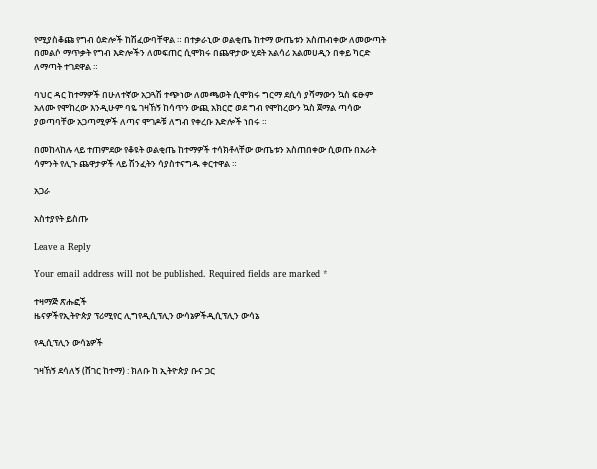የሚያስቆጩ የግብ ዕድሎች ከሽፈውባቸዋል ። በተቃራኒው ወልቂጤ ከተማ ውጤቱን አስጠብቀው ለመውጣት በመልሶ ማጥቃት የግብ እድሎችን ለመፍጠር ሲሞክሩ በጨዋታው ሂደት አልሳሪ አልመሀዲን በቀይ ካርድ ለማጣት ተገደዋል ።

ባህር ዳር ከተማዎች በሁለተኛው አጋጓሽ ተጭነው ለመጫወት ሲሞክሩ ግርማ ደሲሳ ያሻማውን ኳስ ፍፁም አለሙ የሞከረው እንዲሁም ባዬ ገዛኸኝ ከሳጥን ውጪ አክርሮ ወደ ግብ የሞከረውን ኳስ ጀማል ጣሳው ያወጣባቸው አጋጣሚዎች ለጣና ሞገዶቹ ለግብ የቀረቡ እድሎች ነበሩ ።

በመከላከሉ ላይ ተጠምደው የቆዩት ወልቂጤ ከተማዎች ተሳክቶላቸው ውጤቱን አስጠበቀው ሲወጡ በአራት ሳምንት የሊጉ ጨዋታዎች ላይ ሽንፈትን ሳያስተናግዱ ቀርተዋል ።

አጋራ

አስተያየት ይስጡ

Leave a Reply

Your email address will not be published. Required fields are marked *

ተዛማጅ ጽሑፎች
ዜናዎችየኢትዮጵያ ፕሪሚየር ሊግየዲሲፕሊን ውሳኔዎችዲሲፕሊን ውሳኔ

የዲሲፕሊን ውሳኔዎች

ገዛኸኝ ደሳለኝ (ሸገር ከተማ) : ክለቡ ከ ኢትዮጵያ ቡና ጋር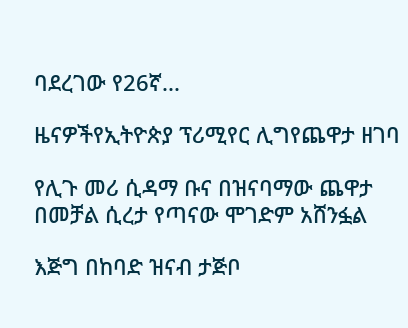ባደረገው የ26ኛ...

ዜናዎችየኢትዮጵያ ፕሪሚየር ሊግየጨዋታ ዘገባ

የሊጉ መሪ ሲዳማ ቡና በዝናባማው ጨዋታ በመቻል ሲረታ የጣናው ሞገድም አሸንፏል

እጅግ በከባድ ዝናብ ታጅቦ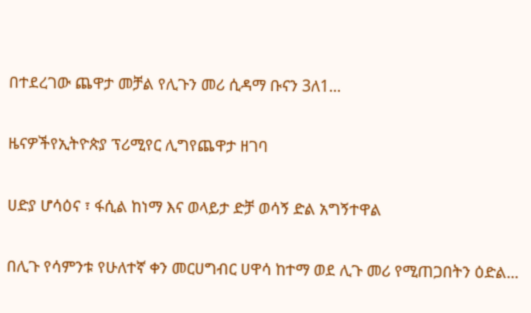በተደረገው ጨዋታ መቻል የሊጉን መሪ ሲዳማ ቡናን 3ለ1...

ዜናዎችየኢትዮጵያ ፕሪሚየር ሊግየጨዋታ ዘገባ

ሀድያ ሆሳዕና ፣ ፋሲል ከነማ እና ወላይታ ድቻ ወሳኝ ድል አግኝተዋል

በሊጉ የሳምንቱ የሁለተኛ ቀን መርሀግብር ሀዋሳ ከተማ ወደ ሊጉ መሪ የሚጠጋበትን ዕድል...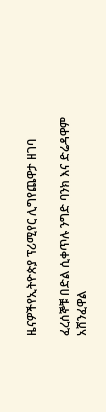ዜናዎችየኢትዮጵያ ፕሪሚየር ሊግየጨዋታ ዘገባ

ፈረሰኞቹ በድል ሲቀጥሉ ንግድ ባንክ እና ድሬዳዋም አሸንፈዋል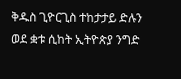ቅዱስ ጊዮርጊስ ተከታታይ ድሉን ወደ ቋቱ ሲከት ኢትዮጵያ ንግድ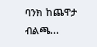ባንክ ከጨዋታ ብልጫ...